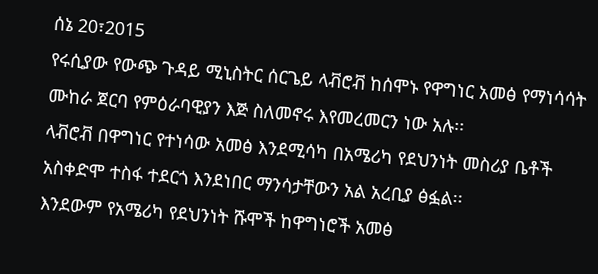ሰኔ 20፣2015
የሩሲያው የውጭ ጉዳይ ሚኒስትር ሰርጌይ ላቭሮቭ ከሰሞኑ የዋግነር አመፅ የማነሳሳት ሙከራ ጀርባ የምዕራባዊያን እጅ ስለመኖሩ እየመረመርን ነው አሉ፡፡
ላቭሮቭ በዋግነር የተነሳው አመፅ እንደሚሳካ በአሜሪካ የደህንነት መስሪያ ቤቶች አስቀድሞ ተስፋ ተደርጎ እንደነበር ማንሳታቸውን አል አረቢያ ፅፏል፡፡
እንደውም የአሜሪካ የደህንነት ሹሞች ከዋግነሮች አመፅ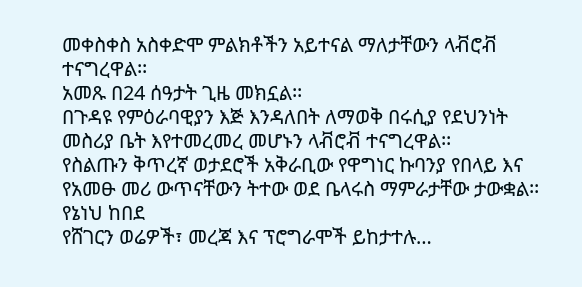መቀስቀስ አስቀድሞ ምልክቶችን አይተናል ማለታቸውን ላቭሮቭ ተናግረዋል፡፡
አመጹ በ24 ሰዓታት ጊዜ መክኗል፡፡
በጉዳዩ የምዕራባዊያን እጅ እንዳለበት ለማወቅ በሩሲያ የደህንነት መስሪያ ቤት እየተመረመረ መሆኑን ላቭሮቭ ተናግረዋል፡፡
የስልጡን ቅጥረኛ ወታደሮች አቅራቢው የዋግነር ኩባንያ የበላይ እና የአመፁ መሪ ውጥናቸውን ትተው ወደ ቤላሩስ ማምራታቸው ታውቋል፡፡
የኔነህ ከበደ
የሸገርን ወሬዎች፣ መረጃ እና ፕሮግራሞች ይከታተሉ…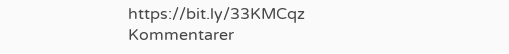https://bit.ly/33KMCqz
Kommentarer